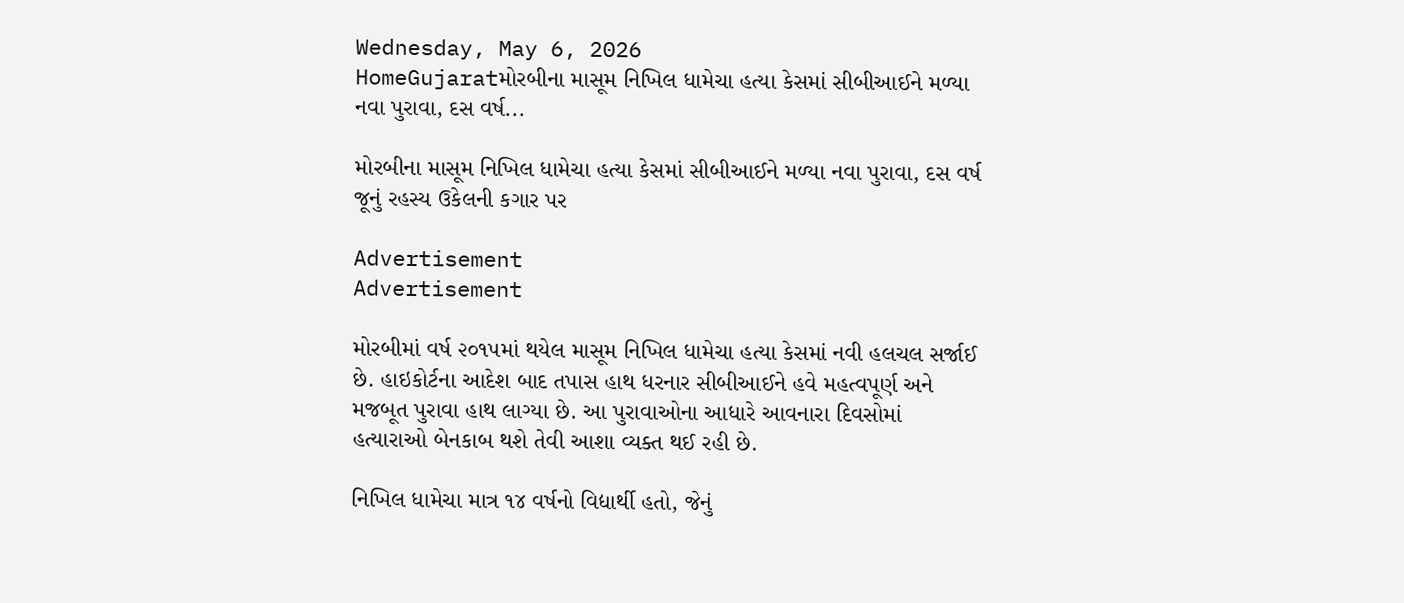Wednesday, May 6, 2026
HomeGujaratમોરબીના માસૂમ નિખિલ ધામેચા હત્યા કેસમાં સીબીઆઈને મળ્યા નવા પુરાવા, દસ વર્ષ...

મોરબીના માસૂમ નિખિલ ધામેચા હત્યા કેસમાં સીબીઆઈને મળ્યા નવા પુરાવા, દસ વર્ષ જૂનું રહસ્ય ઉકેલની કગાર પર

Advertisement
Advertisement

મોરબીમાં વર્ષ ૨૦૧૫માં થયેલ માસૂમ નિખિલ ધામેચા હત્યા કેસમાં નવી હલચલ સર્જાઈ છે. હાઇકોર્ટના આદેશ બાદ તપાસ હાથ ધરનાર સીબીઆઈને હવે મહત્વપૂર્ણ અને મજબૂત પુરાવા હાથ લાગ્યા છે. આ પુરાવાઓના આધારે આવનારા દિવસોમાં હત્યારાઓ બેનકાબ થશે તેવી આશા વ્યક્ત થઈ રહી છે.

નિખિલ ધામેચા માત્ર ૧૪ વર્ષનો વિદ્યાર્થી હતો, જેનું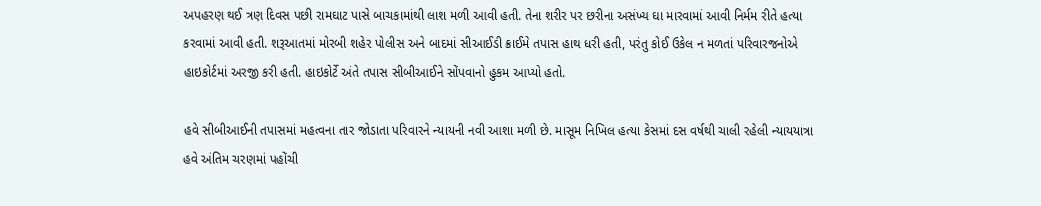અપહરણ થઈ ત્રણ દિવસ પછી રામઘાટ પાસે બાચકામાંથી લાશ મળી આવી હતી. તેના શરીર પર છરીના અસંખ્ય ઘા મારવામાં આવી નિર્મમ રીતે હત્યા કરવામાં આવી હતી. શરૂઆતમાં મોરબી શહેર પોલીસ અને બાદમાં સીઆઈડી ક્રાઈમે તપાસ હાથ ધરી હતી, પરંતુ કોઈ ઉકેલ ન મળતાં પરિવારજનોએ હાઇકોર્ટમાં અરજી કરી હતી. હાઇકોર્ટે અંતે તપાસ સીબીઆઈને સોંપવાનો હુકમ આપ્યો હતો.

હવે સીબીઆઈની તપાસમાં મહત્વના તાર જોડાતા પરિવારને ન્યાયની નવી આશા મળી છે. માસૂમ નિખિલ હત્યા કેસમાં દસ વર્ષથી ચાલી રહેલી ન્યાયયાત્રા હવે અંતિમ ચરણમાં પહોંચી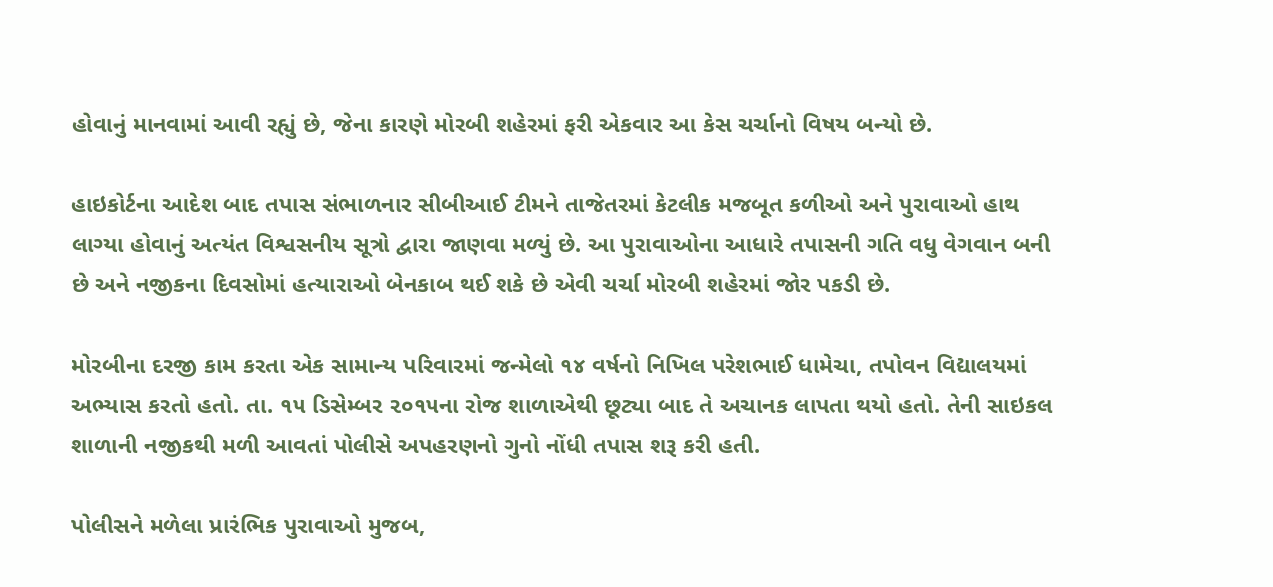હોવાનું માનવામાં આવી રહ્યું છે, જેના કારણે મોરબી શહેરમાં ફરી એકવાર આ કેસ ચર્ચાનો વિષય બન્યો છે.

હાઇકોર્ટના આદેશ બાદ તપાસ સંભાળનાર સીબીઆઈ ટીમને તાજેતરમાં કેટલીક મજબૂત કળીઓ અને પુરાવાઓ હાથ લાગ્યા હોવાનું અત્યંત વિશ્વસનીય સૂત્રો દ્વારા જાણવા મળ્યું છે. આ પુરાવાઓના આધારે તપાસની ગતિ વધુ વેગવાન બની છે અને નજીકના દિવસોમાં હત્યારાઓ બેનકાબ થઈ શકે છે એવી ચર્ચા મોરબી શહેરમાં જોર પકડી છે.

મોરબીના દરજી કામ કરતા એક સામાન્ય પરિવારમાં જન્મેલો ૧૪ વર્ષનો નિખિલ પરેશભાઈ ધામેચા, તપોવન વિદ્યાલયમાં અભ્યાસ કરતો હતો. તા. ૧૫ ડિસેમ્બર ૨૦૧૫ના રોજ શાળાએથી છૂટ્યા બાદ તે અચાનક લાપતા થયો હતો. તેની સાઇકલ શાળાની નજીકથી મળી આવતાં પોલીસે અપહરણનો ગુનો નોંધી તપાસ શરૂ કરી હતી.

પોલીસને મળેલા પ્રારંભિક પુરાવાઓ મુજબ,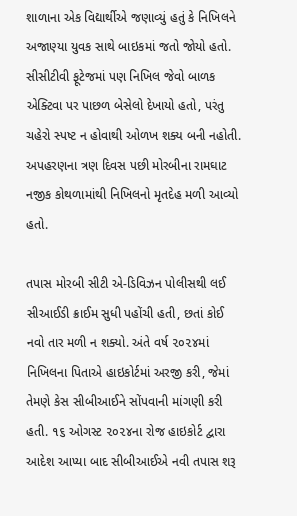શાળાના એક વિદ્યાર્થીએ જણાવ્યું હતું કે નિખિલને અજાણ્યા યુવક સાથે બાઇકમાં જતો જોયો હતો. સીસીટીવી ફૂટેજમાં પણ નિખિલ જેવો બાળક એક્ટિવા પર પાછળ બેસેલો દેખાયો હતો, પરંતુ ચહેરો સ્પષ્ટ ન હોવાથી ઓળખ શક્ય બની નહોતી. અપહરણના ત્રણ દિવસ પછી મોરબીના રામઘાટ નજીક કોથળામાંથી નિખિલનો મૃતદેહ મળી આવ્યો હતો.

તપાસ મોરબી સીટી એ-ડિવિઝન પોલીસથી લઈ સીઆઈડી ક્રાઈમ સુધી પહોંચી હતી, છતાં કોઈ નવો તાર મળી ન શક્યો. અંતે વર્ષ ૨૦૨૪માં નિખિલના પિતાએ હાઇકોર્ટમાં અરજી કરી, જેમાં તેમણે કેસ સીબીઆઈને સોંપવાની માંગણી કરી હતી. ૧૬ ઓગસ્ટ ૨૦૨૪ના રોજ હાઇકોર્ટ દ્વારા આદેશ આપ્યા બાદ સીબીઆઈએ નવી તપાસ શરૂ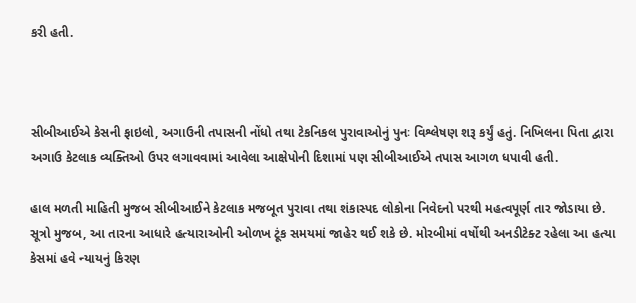કરી હતી.



સીબીઆઈએ કેસની ફાઇલો, અગાઉની તપાસની નોંધો તથા ટેકનિકલ પુરાવાઓનું પુનઃ વિશ્લેષણ શરૂ કર્યું હતું. નિખિલના પિતા દ્વારા અગાઉ કેટલાક વ્યક્તિઓ ઉપર લગાવવામાં આવેલા આક્ષેપોની દિશામાં પણ સીબીઆઈએ તપાસ આગળ ધપાવી હતી.

હાલ મળતી માહિતી મુજબ સીબીઆઈને કેટલાક મજબૂત પુરાવા તથા શંકાસ્પદ લોકોના નિવેદનો પરથી મહત્વપૂર્ણ તાર જોડાયા છે. સૂત્રો મુજબ, આ તારના આધારે હત્યારાઓની ઓળખ ટૂંક સમયમાં જાહેર થઈ શકે છે. મોરબીમાં વર્ષોથી અનડીટેક્ટ રહેલા આ હત્યા કેસમાં હવે ન્યાયનું કિરણ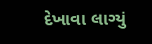દેખાવા લાગ્યું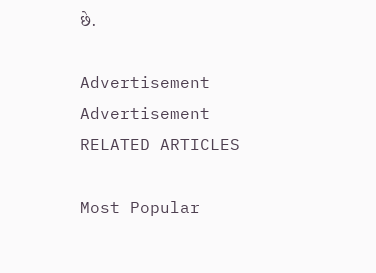છે.

Advertisement
Advertisement
RELATED ARTICLES

Most Popular